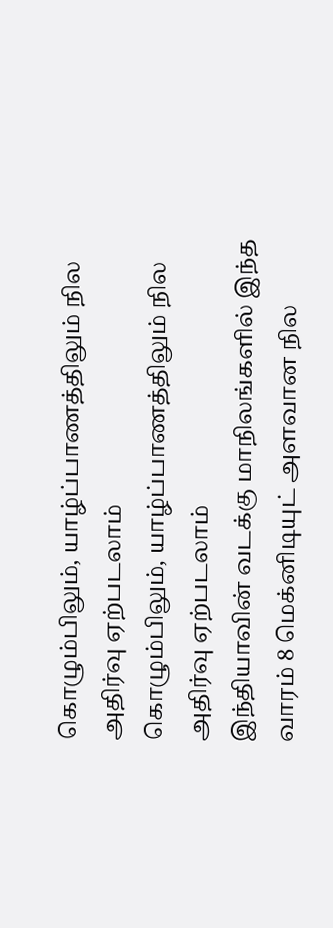கொழும்பிலும், யாழ்ப்பாணத்திலும் நில அதிர்வு ஏற்படலாம்
கொழும்பிலும், யாழ்ப்பாணத்திலும் நில அதிர்வு ஏற்படலாம்
இந்தியாவின் வடக்கு மாநிலங்களில் இந்த வாரம் 8 மெக்னிடியுட் அளவான நில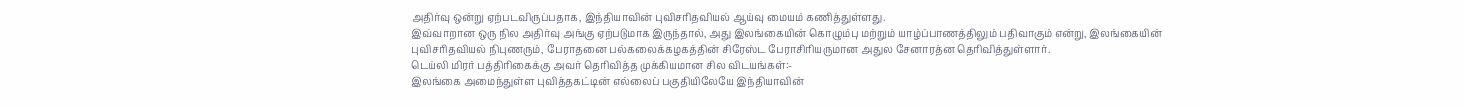அதிர்வு ஒன்று ஏற்படவிருப்பதாக, இந்தியாவின் புவிசரிதவியல் ஆய்வு மையம் கணித்துள்ளது.
இவ்வாறான ஒரு நில அதிர்வு அங்கு ஏற்படுமாக இருந்தால், அது இலங்கையின் கொழும்பு மற்றும் யாழ்ப்பாணத்திலும் பதிவாகும் என்று, இலங்கையின் புவிசரிதவியல் நிபுணரும், பேராதனை பல்கலைக்கழகத்தின் சிரேஸ்ட பேராசிரியருமான அதுல சேனாரத்ன தெரிவித்துள்ளார்.
டெய்லி மிரர் பத்திரிகைக்கு அவர் தெரிவித்த முக்கியமான சில விடயங்கள்:-
இலங்கை அமைந்துள்ள புவித்தகட்டின் எல்லைப் பகுதியிலேயே இந்தியாவின்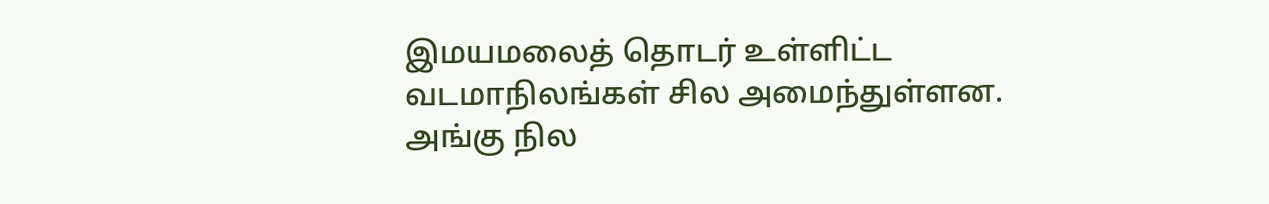இமயமலைத் தொடர் உள்ளிட்ட வடமாநிலங்கள் சில அமைந்துள்ளன.
அங்கு நில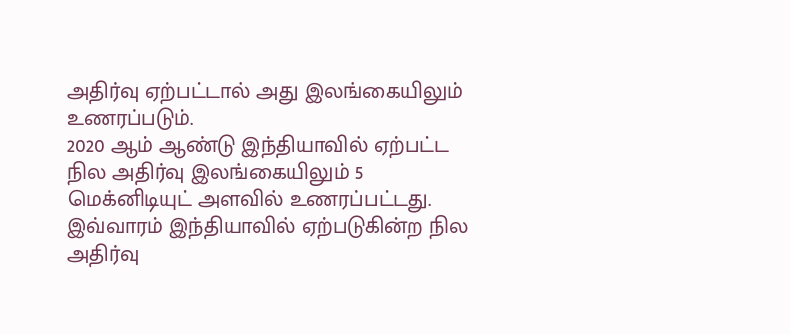அதிர்வு ஏற்பட்டால் அது இலங்கையிலும் உணரப்படும்.
2020 ஆம் ஆண்டு இந்தியாவில் ஏற்பட்ட நில அதிர்வு இலங்கையிலும் 5 மெக்னிடியுட் அளவில் உணரப்பட்டது.
இவ்வாரம் இந்தியாவில் ஏற்படுகின்ற நில அதிர்வு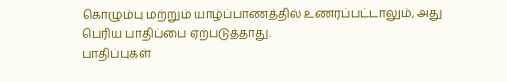கொழும்பு மற்றும் யாழ்ப்பாணத்தில் உணரப்பட்டாலும், அது பெரிய பாதிப்பை ஏற்படுத்தாது.
பாதிப்புகள்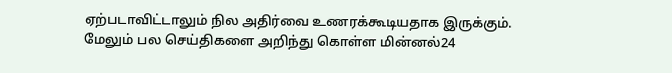ஏற்படாவிட்டாலும் நில அதிர்வை உணரக்கூடியதாக இருக்கும்.
மேலும் பல செய்திகளை அறிந்து கொள்ள மின்னல்24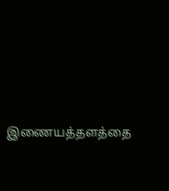இணையத்தளத்தை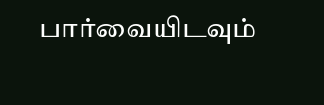பார்வையிடவும்